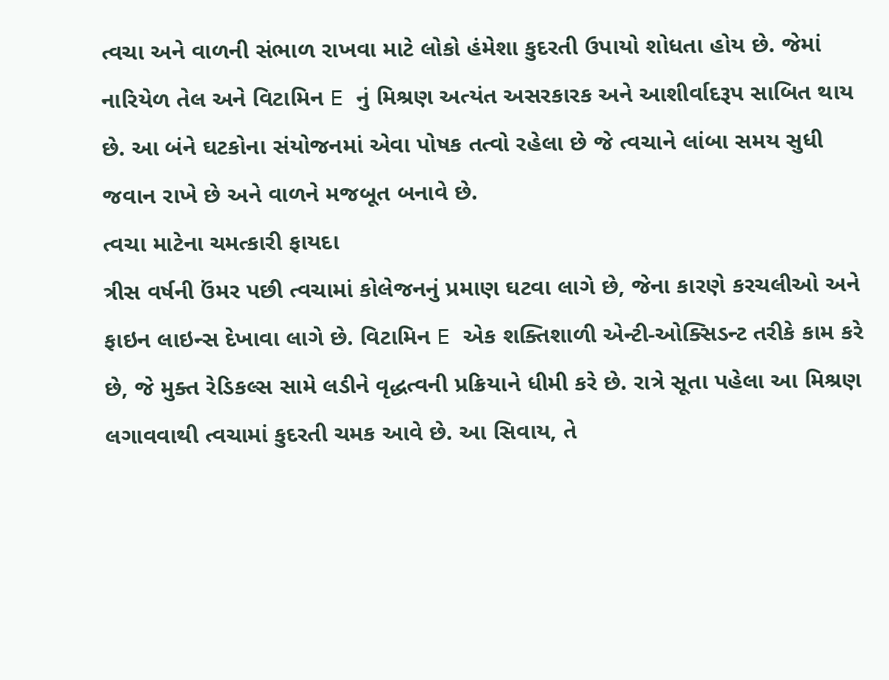ત્વચા અને વાળની સંભાળ રાખવા માટે લોકો હંમેશા કુદરતી ઉપાયો શોધતા હોય છે. જેમાં નારિયેળ તેલ અને વિટામિન E નું મિશ્રણ અત્યંત અસરકારક અને આશીર્વાદરૂપ સાબિત થાય છે. આ બંને ઘટકોના સંયોજનમાં એવા પોષક તત્વો રહેલા છે જે ત્વચાને લાંબા સમય સુધી જવાન રાખે છે અને વાળને મજબૂત બનાવે છે.
ત્વચા માટેના ચમત્કારી ફાયદા
ત્રીસ વર્ષની ઉંમર પછી ત્વચામાં કોલેજનનું પ્રમાણ ઘટવા લાગે છે, જેના કારણે કરચલીઓ અને ફાઇન લાઇન્સ દેખાવા લાગે છે. વિટામિન E એક શક્તિશાળી એન્ટી-ઓક્સિડન્ટ તરીકે કામ કરે છે, જે મુક્ત રેડિકલ્સ સામે લડીને વૃદ્ધત્વની પ્રક્રિયાને ધીમી કરે છે. રાત્રે સૂતા પહેલા આ મિશ્રણ લગાવવાથી ત્વચામાં કુદરતી ચમક આવે છે. આ સિવાય, તે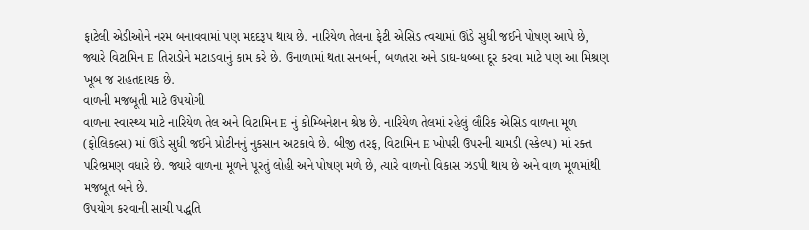ફાટેલી એડીઓને નરમ બનાવવામાં પણ મદદરૂપ થાય છે. નારિયેળ તેલના ફેટી એસિડ ત્વચામાં ઊંડે સુધી જઈને પોષણ આપે છે, જ્યારે વિટામિન E તિરાડોને મટાડવાનું કામ કરે છે. ઉનાળામાં થતા સનબર્ન, બળતરા અને ડાઘ-ધબ્બા દૂર કરવા માટે પણ આ મિશ્રણ ખૂબ જ રાહતદાયક છે.
વાળની મજબૂતી માટે ઉપયોગી
વાળના સ્વાસ્થ્ય માટે નારિયેળ તેલ અને વિટામિન E નું કોમ્બિનેશન શ્રેષ્ઠ છે. નારિયેળ તેલમાં રહેલું લૌરિક એસિડ વાળના મૂળ (ફોલિકલ્સ) માં ઊંડે સુધી જઈને પ્રોટીનનું નુકસાન અટકાવે છે. બીજી તરફ, વિટામિન E ખોપરી ઉપરની ચામડી (સ્કેલ્પ) માં રક્ત પરિભ્રમણ વધારે છે. જ્યારે વાળના મૂળને પૂરતું લોહી અને પોષણ મળે છે, ત્યારે વાળનો વિકાસ ઝડપી થાય છે અને વાળ મૂળમાંથી મજબૂત બને છે.
ઉપયોગ કરવાની સાચી પદ્ધતિ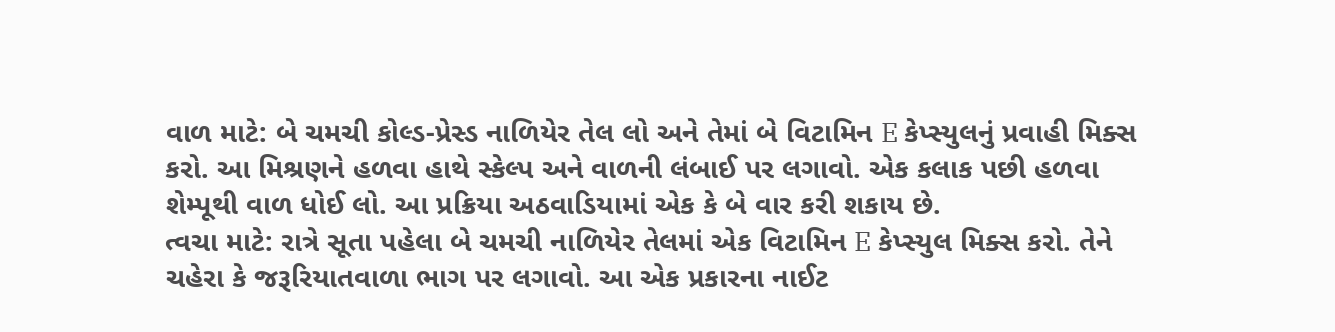વાળ માટે: બે ચમચી કોલ્ડ-પ્રેસ્ડ નાળિયેર તેલ લો અને તેમાં બે વિટામિન E કેપ્સ્યુલનું પ્રવાહી મિક્સ કરો. આ મિશ્રણને હળવા હાથે સ્કેલ્પ અને વાળની લંબાઈ પર લગાવો. એક કલાક પછી હળવા શેમ્પૂથી વાળ ધોઈ લો. આ પ્રક્રિયા અઠવાડિયામાં એક કે બે વાર કરી શકાય છે.
ત્વચા માટે: રાત્રે સૂતા પહેલા બે ચમચી નાળિયેર તેલમાં એક વિટામિન E કેપ્સ્યુલ મિક્સ કરો. તેને ચહેરા કે જરૂરિયાતવાળા ભાગ પર લગાવો. આ એક પ્રકારના નાઈટ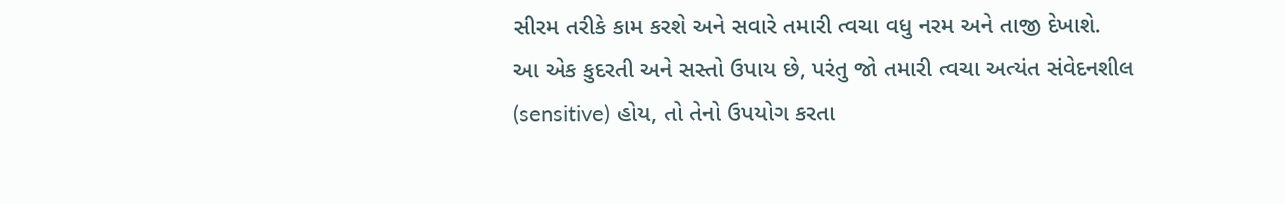સીરમ તરીકે કામ કરશે અને સવારે તમારી ત્વચા વધુ નરમ અને તાજી દેખાશે.
આ એક કુદરતી અને સસ્તો ઉપાય છે, પરંતુ જો તમારી ત્વચા અત્યંત સંવેદનશીલ (sensitive) હોય, તો તેનો ઉપયોગ કરતા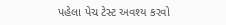પહેલા પેચ ટેસ્ટ અવશ્ય કરવો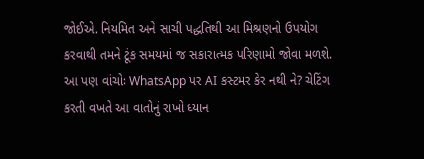જોઈએ. નિયમિત અને સાચી પદ્ધતિથી આ મિશ્રણનો ઉપયોગ કરવાથી તમને ટૂંક સમયમાં જ સકારાત્મક પરિણામો જોવા મળશે.
આ પણ વાંચોઃ WhatsApp પર AI કસ્ટમર કેર નથી ને? ચેટિંગ કરતી વખતે આ વાતોનું રાખો ધ્યાન